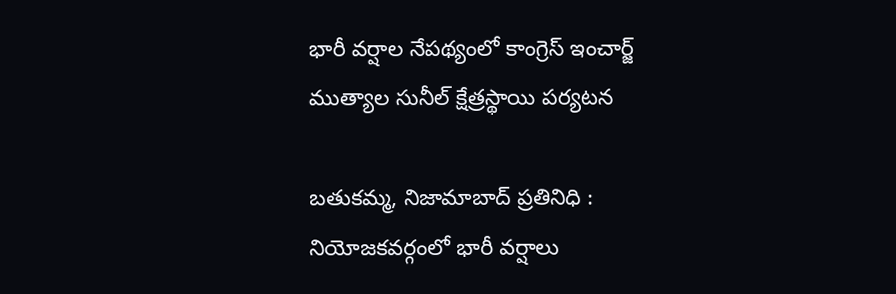భారీ వర్షాల నేపథ్యంలో కాంగ్రెస్ ఇంచార్జ్ ముత్యాల సునీల్ క్షేత్రస్థాయి పర్యటన

బతుకమ్మ, నిజామాబాద్ ప్రతినిధి : నియోజకవర్గంలో భారీ వర్షాలు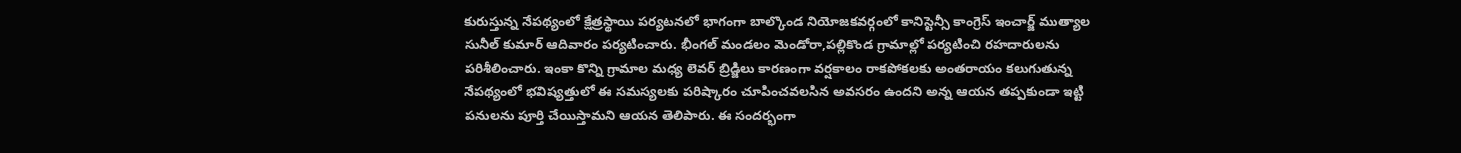కురుస్తున్న నేపథ్యంలో క్షేత్రస్థాయి పర్యటనలో భాగంగా బాల్కొండ నియోజకవర్గంలో కానిస్టెన్సీ కాంగ్రెస్ ఇంచార్జ్ ముత్యాల సునీల్ కుమార్ ఆదివారం పర్యటించారు. భీంగల్ మండలం మెండోరా,పల్లికొండ గ్రామాల్లో పర్యటించి రహదారులను పరిశీలించారు. ఇంకా కొన్ని గ్రామాల మధ్య లెవర్ బ్రిడ్జిలు కారణంగా వర్షకాలం రాకపోకలకు అంతరాయం కలుగుతున్న నేపథ్యంలో భవిష్యత్తులో ఈ సమస్యలకు పరిష్కారం చూపించవలసిన అవసరం ఉందని అన్న ఆయన తప్పకుండా ఇట్టి పనులను పూర్తి చేయిస్తామని ఆయన తెలిపారు. ఈ సందర్భంగా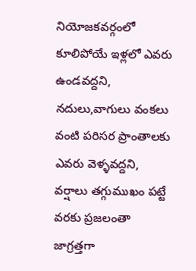నియోజకవర్గంలో కూలిపోయే ఇళ్లలో ఎవరు ఉండవద్దని, నదులు,వాగులు వంకలు వంటి పరిసర ప్రాంతాలకు ఎవరు వెళ్ళవద్దని, వర్షాలు తగ్గుముఖం పట్టే వరకు ప్రజలంతా జాగ్రత్తగా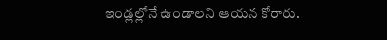ఇండ్లల్లోనే ఉండాలని ఆయన కోరారు.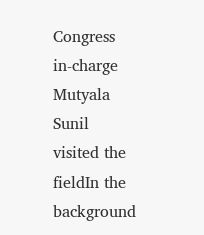Congress in-charge Mutyala Sunil visited the fieldIn the background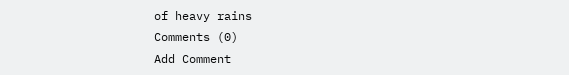of heavy rains
Comments (0)
Add Comment